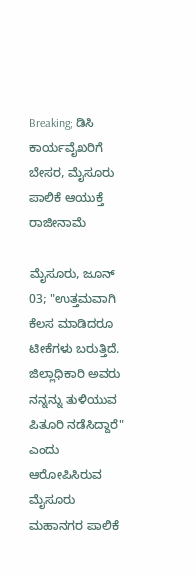Breaking; ಡಿಸಿ ಕಾರ್ಯವೈಖರಿಗೆ ಬೇಸರ, ಮೈಸೂರು ಪಾಲಿಕೆ ಆಯುಕ್ತೆ ರಾಜೀನಾಮೆ

ಮೈಸೂರು, ಜೂನ್ 03; "ಉತ್ತಮವಾಗಿ ಕೆಲಸ ಮಾಡಿದರೂ ಟೀಕೆಗಳು ಬರುತ್ತಿದೆ. ಜಿಲ್ಲಾಧಿಕಾರಿ ಅವರು ನನ್ನನ್ನು ತುಳಿಯುವ ಪಿತೂರಿ ನಡೆಸಿದ್ದಾರೆ" ಎಂದು ಆರೋಪಿಸಿರುವ ಮೈಸೂರು ಮಹಾನಗರ ಪಾಲಿಕೆ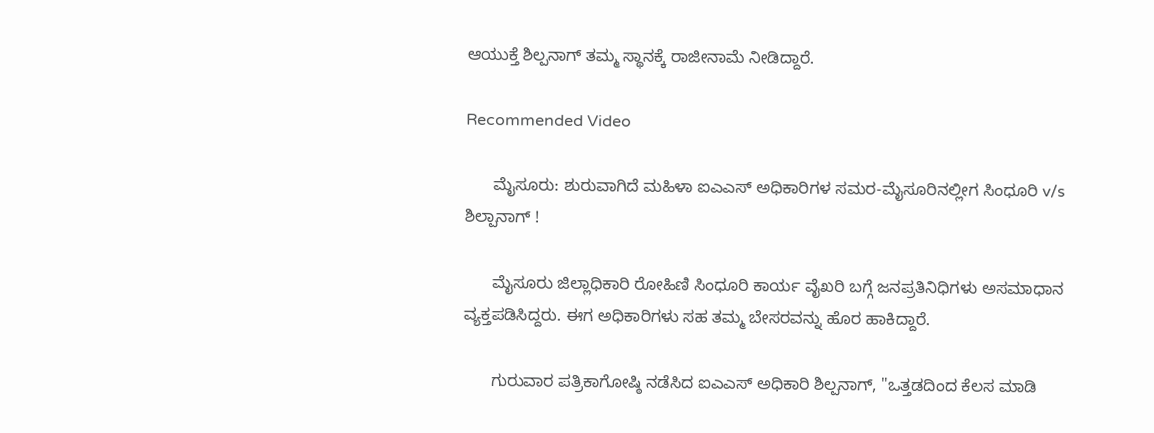ಆಯುಕ್ತೆ ಶಿಲ್ಪನಾಗ್ ತಮ್ಮ ಸ್ಥಾನಕ್ಕೆ ರಾಜೀನಾಮೆ ನೀಡಿದ್ದಾರೆ.

Recommended Video

      ಮೈಸೂರು: ಶುರುವಾಗಿದೆ ಮಹಿಳಾ ಐಎಎಸ್ ಅಧಿಕಾರಿಗಳ ಸಮರ-ಮೈಸೂರಿನಲ್ಲೀಗ ಸಿಂಧೂರಿ v/s ಶಿಲ್ಪಾನಾಗ್ !

      ಮೈಸೂರು ಜಿಲ್ಲಾಧಿಕಾರಿ ರೋಹಿಣಿ ಸಿಂಧೂರಿ ಕಾರ್ಯ ವೈಖರಿ ಬಗ್ಗೆ ಜನಪ್ರತಿನಿಧಿಗಳು ಅಸಮಾಧಾನ ವ್ಯಕ್ತಪಡಿಸಿದ್ದರು. ಈಗ ಅಧಿಕಾರಿಗಳು ಸಹ ತಮ್ಮ ಬೇಸರವನ್ನು ಹೊರ ಹಾಕಿದ್ದಾರೆ.

      ಗುರುವಾರ ಪತ್ರಿಕಾಗೋಷ್ಠಿ ನಡೆಸಿದ ಐಎಎಸ್ ಅಧಿಕಾರಿ ಶಿಲ್ಪನಾಗ್, "ಒತ್ತಡದಿಂದ ಕೆಲಸ ಮಾಡಿ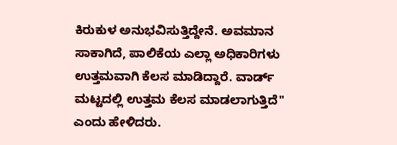ಕಿರುಕುಳ ಅನುಭವಿಸುತ್ತಿದ್ದೇನೆ. ಅವಮಾನ ಸಾಕಾಗಿದೆ, ಪಾಲಿಕೆಯ ಎಲ್ಲಾ ಅಧಿಕಾರಿಗಳು ಉತ್ತಮವಾಗಿ ಕೆಲಸ ಮಾಡಿದ್ದಾರೆ. ವಾರ್ಡ್ ಮಟ್ಟದಲ್ಲಿ ಉತ್ತಮ ಕೆಲಸ ಮಾಡಲಾಗುತ್ತಿದೆ" ಎಂದು ಹೇಳಿದರು.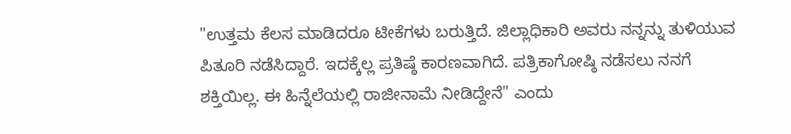"ಉತ್ತಮ ಕೆಲಸ ಮಾಡಿದರೂ ಟೀಕೆಗಳು ಬರುತ್ತಿದೆ. ಜಿಲ್ಲಾಧಿಕಾರಿ ಅವರು ನನ್ನನ್ನು ತುಳಿಯುವ ಪಿತೂರಿ ನಡೆಸಿದ್ದಾರೆ. ಇದಕ್ಕೆಲ್ಲ ಪ್ರತಿಷ್ಠೆ ಕಾರಣವಾಗಿದೆ. ಪತ್ರಿಕಾಗೋಷ್ಠಿ ನಡೆಸಲು ನನಗೆ ಶಕ್ತಿಯಿಲ್ಲ. ಈ ಹಿನ್ನೆಲೆಯಲ್ಲಿ ರಾಜೀನಾಮೆ ನೀಡಿದ್ದೇನೆ" ಎಂದು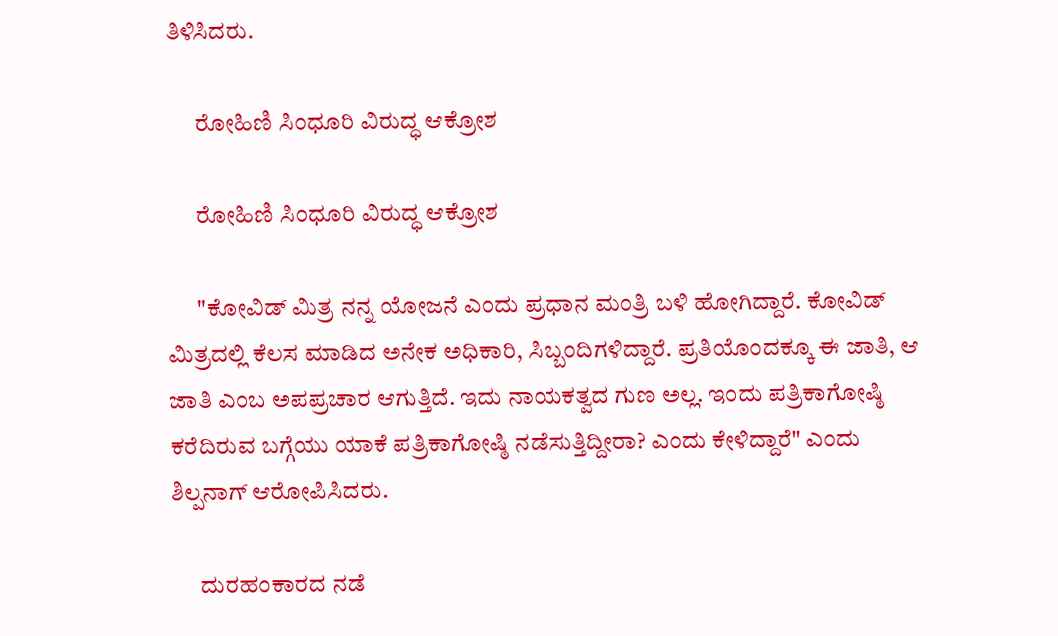ತಿಳಿಸಿದರು.

      ರೋಹಿಣಿ ಸಿಂಧೂರಿ ವಿರುದ್ಧ ಆಕ್ರೋಶ

      ರೋಹಿಣಿ ಸಿಂಧೂರಿ ವಿರುದ್ಧ ಆಕ್ರೋಶ

      "ಕೋವಿಡ್ ಮಿತ್ರ ನನ್ನ ಯೋಜನೆ ಎಂದು ಪ್ರಧಾನ ಮಂತ್ರಿ ಬಳಿ ಹೋಗಿದ್ದಾರೆ. ಕೋವಿಡ್ ಮಿತ್ರದಲ್ಲಿ ಕೆಲಸ ಮಾಡಿದ ಅನೇಕ ಅಧಿಕಾರಿ, ಸಿಬ್ಬಂದಿಗಳಿದ್ದಾರೆ. ಪ್ರತಿಯೊಂದಕ್ಕೂ ಈ ಜಾತಿ, ಆ ಜಾತಿ ಎಂಬ ಅಪಪ್ರಚಾರ ಆಗುತ್ತಿದೆ. ಇದು ನಾಯಕತ್ವದ ಗುಣ ಅಲ್ಲ. ಇಂದು ಪತ್ರಿಕಾಗೋಷ್ಠಿ ಕರೆದಿರುವ ಬಗ್ಗೆಯು ಯಾಕೆ ಪತ್ರಿಕಾಗೋಷ್ಠಿ ನಡೆಸುತ್ತಿದ್ದೀರಾ? ಎಂದು ಕೇಳಿದ್ದಾರೆ" ಎಂದು ಶಿಲ್ಪನಾಗ್ ಆರೋಪಿಸಿದರು.

      ದುರಹಂಕಾರದ ನಡೆ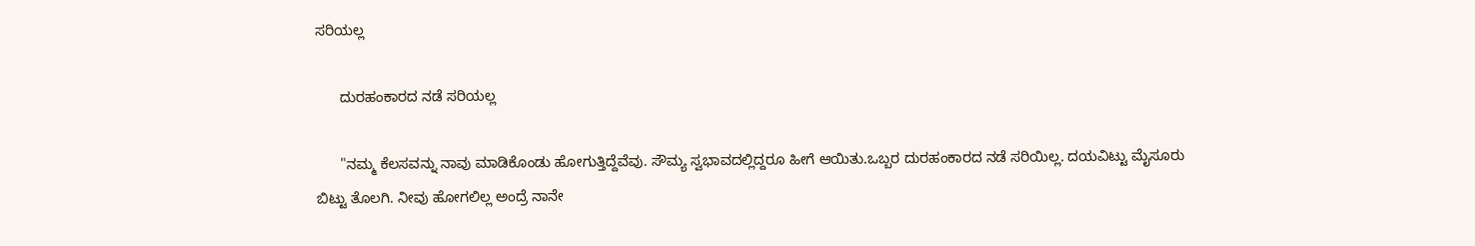ಸರಿಯಲ್ಲ

      ದುರಹಂಕಾರದ ನಡೆ ಸರಿಯಲ್ಲ

      "ನಮ್ಮ ಕೆಲಸವನ್ನು ನಾವು ಮಾಡಿಕೊಂಡು ಹೋಗುತ್ತಿದ್ದೆವೆವು. ಸೌಮ್ಯ ಸ್ವಭಾವದಲ್ಲಿದ್ದರೂ ಹೀಗೆ ಆಯಿತು.ಒಬ್ಬರ ದುರಹಂಕಾರದ ನಡೆ ಸರಿಯಿಲ್ಲ. ದಯವಿಟ್ಟು ಮೈಸೂರು ಬಿಟ್ಟು ತೊಲಗಿ. ನೀವು ಹೋಗಲಿಲ್ಲ ಅಂದ್ರೆ ನಾನೇ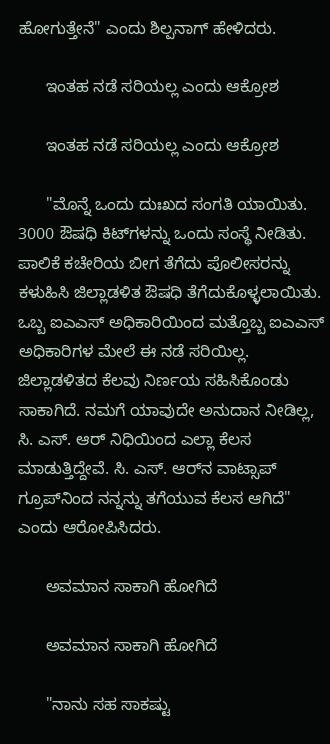ಹೋಗುತ್ತೇನೆ" ಎಂದು ಶಿಲ್ಪನಾಗ್ ಹೇಳಿದರು.

      ಇಂತಹ ನಡೆ ಸರಿಯಲ್ಲ ಎಂದು ಆಕ್ರೋಶ

      ಇಂತಹ ನಡೆ ಸರಿಯಲ್ಲ ಎಂದು ಆಕ್ರೋಶ

      "ಮೊನ್ನೆ ಒಂದು ದುಃಖದ ಸಂಗತಿ ಯಾಯಿತು. 3000 ಔಷಧಿ ಕಿಟ್‌ಗಳನ್ನು ಒಂದು ಸಂಸ್ಥೆ ನೀಡಿತು. ಪಾಲಿಕೆ ಕಚೇರಿಯ ಬೀಗ ತೆಗೆದು ಪೊಲೀಸರನ್ನು ಕಳುಹಿಸಿ ಜಿಲ್ಲಾಡಳಿತ ಔಷಧಿ ತೆಗೆದುಕೊಳ್ಳಲಾಯಿತು. ಒಬ್ಬ ಐಎಎಸ್ ಅಧಿಕಾರಿಯಿಂದ ಮತ್ತೊಬ್ಬ ಐಎಎಸ್ ಅಧಿಕಾರಿಗಳ ಮೇಲೆ ಈ ನಡೆ ಸರಿಯಿಲ್ಲ. ಜಿಲ್ಲಾಡಳಿತದ ಕೆಲವು ನಿರ್ಣಯ ಸಹಿಸಿಕೊಂಡು ಸಾಕಾಗಿದೆ. ನಮಗೆ ಯಾವುದೇ ಅನುದಾನ ನೀಡಿಲ್ಲ, ಸಿ. ಎಸ್. ಆರ್ ನಿಧಿಯಿಂದ ಎಲ್ಲಾ ಕೆಲಸ ಮಾಡುತ್ತಿದ್ದೇವೆ. ಸಿ. ಎಸ್. ಆರ್‌ನ ವಾಟ್ಸಾಪ್ ಗ್ರೂಪ್‌ನಿಂದ ನನ್ನನ್ನು ತಗೆಯುವ ಕೆಲಸ ಆಗಿದೆ" ಎಂದು ಆರೋಪಿಸಿದರು.

      ಅವಮಾನ ಸಾಕಾಗಿ ಹೋಗಿದೆ

      ಅವಮಾನ ಸಾಕಾಗಿ ಹೋಗಿದೆ

      "ನಾನು ಸಹ ಸಾಕಷ್ಟು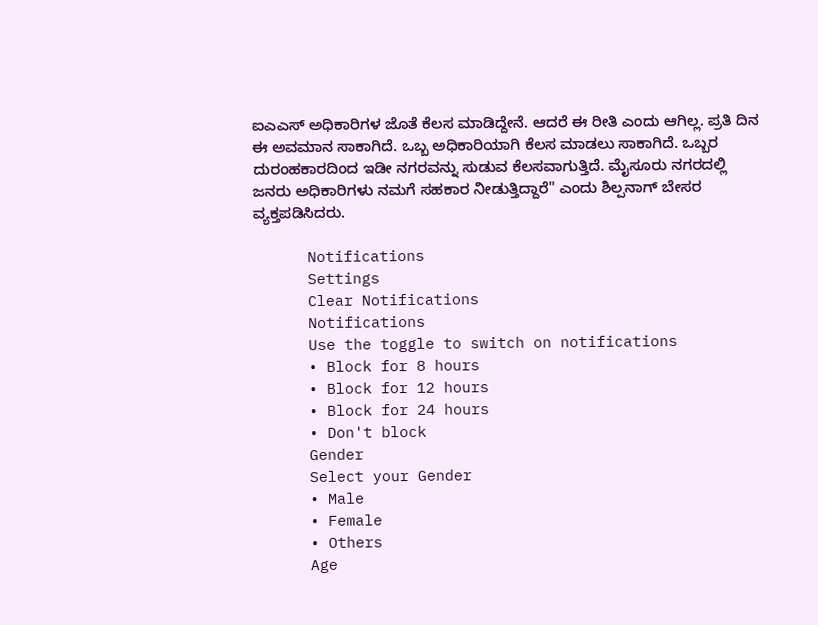ಐಎಎಸ್ ಅಧಿಕಾರಿಗಳ ಜೊತೆ ಕೆಲಸ ಮಾಡಿದ್ದೇನೆ. ಆದರೆ ಈ ರೀತಿ ಎಂದು ಆಗಿಲ್ಲ. ಪ್ರತಿ ದಿನ ಈ ಅವಮಾನ ಸಾಕಾಗಿದೆ. ಒಬ್ಬ ಅಧಿಕಾರಿಯಾಗಿ ಕೆಲಸ ಮಾಡಲು ಸಾಕಾಗಿದೆ. ಒಬ್ಬರ ದುರಂಹಕಾರದಿಂದ ಇಡೀ ನಗರವನ್ನು ಸುಡುವ ಕೆಲಸವಾಗುತ್ತಿದೆ. ಮೈಸೂರು ನಗರದಲ್ಲಿ ಜನರು ಅಧಿಕಾರಿಗಳು ನಮಗೆ ಸಹಕಾರ ನೀಡುತ್ತಿದ್ದಾರೆ" ಎಂದು ಶಿಲ್ಪನಾಗ್ ಬೇಸರ ವ್ಯಕ್ತಪಡಿಸಿದರು.

      Notifications
      Settings
      Clear Notifications
      Notifications
      Use the toggle to switch on notifications
      • Block for 8 hours
      • Block for 12 hours
      • Block for 24 hours
      • Don't block
      Gender
      Select your Gender
      • Male
      • Female
      • Others
      Age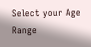Select your Age Range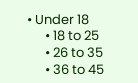• Under 18
      • 18 to 25
      • 26 to 35
      • 36 to 45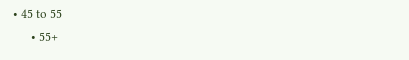• 45 to 55
      • 55+